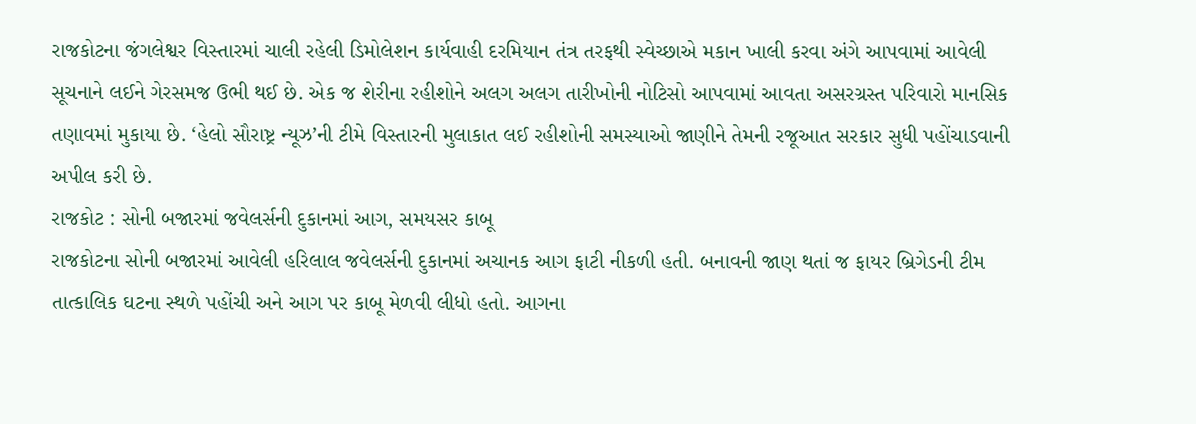રાજકોટના જંગલેશ્વર વિસ્તારમાં ચાલી રહેલી ડિમોલેશન કાર્યવાહી દરમિયાન તંત્ર તરફથી સ્વેચ્છાએ મકાન ખાલી કરવા અંગે આપવામાં આવેલી સૂચનાને લઈને ગેરસમજ ઉભી થઈ છે. એક જ શેરીના રહીશોને અલગ અલગ તારીખોની નોટિસો આપવામાં આવતા અસરગ્રસ્ત પરિવારો માનસિક તણાવમાં મુકાયા છે. ‘હેલો સૌરાષ્ટ્ર ન્યૂઝ’ની ટીમે વિસ્તારની મુલાકાત લઈ રહીશોની સમસ્યાઓ જાણીને તેમની રજૂઆત સરકાર સુધી પહોંચાડવાની અપીલ કરી છે.
રાજકોટ : સોની બજારમાં જવેલર્સની દુકાનમાં આગ, સમયસર કાબૂ
રાજકોટના સોની બજારમાં આવેલી હરિલાલ જવેલર્સની દુકાનમાં અચાનક આગ ફાટી નીકળી હતી. બનાવની જાણ થતાં જ ફાયર બ્રિગેડની ટીમ તાત્કાલિક ઘટના સ્થળે પહોંચી અને આગ પર કાબૂ મેળવી લીધો હતો. આગના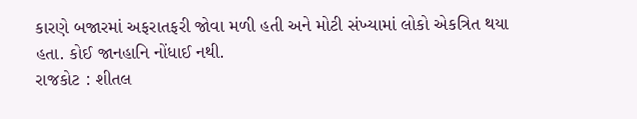કારણે બજારમાં અફરાતફરી જોવા મળી હતી અને મોટી સંખ્યામાં લોકો એકત્રિત થયા હતા. કોઈ જાનહાનિ નોંધાઈ નથી.
રાજકોટ : શીતલ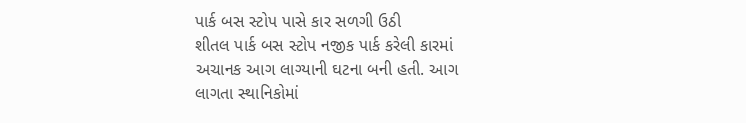પાર્ક બસ સ્ટોપ પાસે કાર સળગી ઉઠી
શીતલ પાર્ક બસ સ્ટોપ નજીક પાર્ક કરેલી કારમાં અચાનક આગ લાગ્યાની ઘટના બની હતી. આગ લાગતા સ્થાનિકોમાં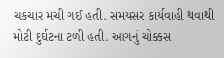ચકચાર મચી ગઈ હતી. સમયસર કાર્યવાહી થવાથી મોટી દુર્ઘટના ટળી હતી. આગનું ચોક્કસ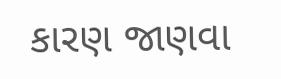કારણ જાણવા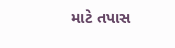માટે તપાસ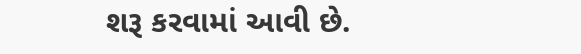શરૂ કરવામાં આવી છે.